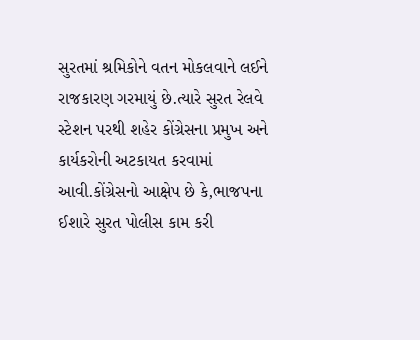સુરતમાં શ્રમિકોને વતન મોકલવાને લઈને રાજકારણ ગરમાયું છે.ત્યારે સુરત રેલવે સ્ટેશન પરથી શહેર કોંગ્રેસના પ્રમુખ અને કાર્યકરોની અટકાયત કરવામાં આવી.કોંગ્રેસનો આક્ષેપ છે કે,ભાજપના ઈશારે સુરત પોલીસ કામ કરી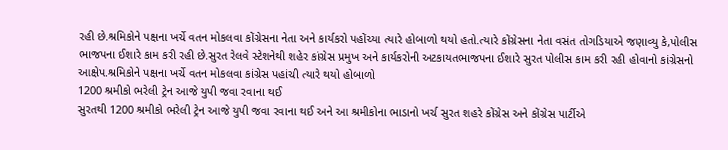રહી છે.શ્રમિકોને પક્ષના ખર્ચે વતન મોકલવા કોંગ્રેસના નેતા અને કાર્યકરો પહોંચ્યા ત્યારે હોબાળો થયો હતો.ત્યારે કોંગ્રેસના નેતા વસંત તોગડિયાએ જણાવ્યુ કે,પોલીસ ભાજપના ઈશારે કામ કરી રહી છે.સુરત રેલવે સ્ટેશનેથી શહેર કાંગ્રેસ પ્રમુખ અને કાર્યકરોની અટકાયતભાજપના ઈશારે સુરત પોલીસ કામ કરી રહી હોવાનો કાંગ્રેસનો આક્ષેપ.શ્રમિકોને પક્ષના ખર્ચે વતન મોકલવા કાંગ્રેસ પહાંચી ત્યારે થયો હોબાળો
1200 શ્રમીકો ભરેલી ટ્રેન આજે યુપી જવા રવાના થઈ
સુરતથી 1200 શ્રમીકો ભરેલી ટ્રેન આજે યુપી જવા રવાના થઈ અને આ શ્રમીકોના ભાડાનો ખર્ચ સુરત શહરે કોંગ્રેસ અને કોંગ્રેસ પાર્ટીએ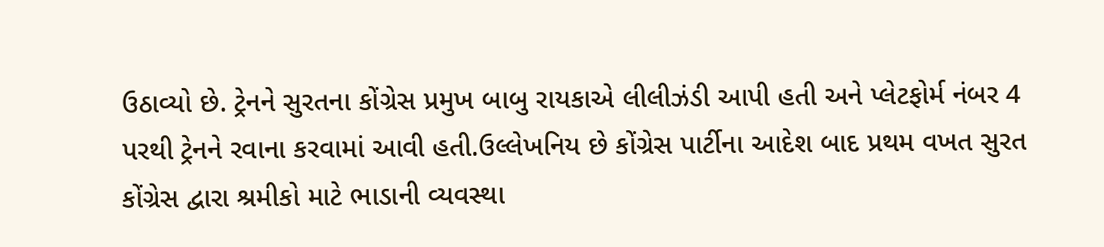ઉઠાવ્યો છે. ટ્રેનને સુરતના કોંગ્રેસ પ્રમુખ બાબુ રાયકાએ લીલીઝંડી આપી હતી અને પ્લેટફોર્મ નંબર 4 પરથી ટ્રેનને રવાના કરવામાં આવી હતી.ઉલ્લેખનિય છે કોંગ્રેસ પાર્ટીના આદેશ બાદ પ્રથમ વખત સુરત કોંગ્રેસ દ્વારા શ્રમીકો માટે ભાડાની વ્યવસ્થા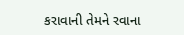કરાવાની તેમને રવાના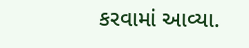કરવામાં આવ્યા.